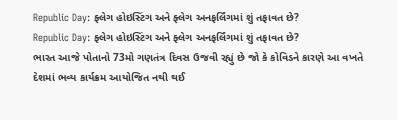Republic Day: ફ્લેગ હોઇસ્ટિંગ અને ફ્લેગ અનફર્લિંગમાં શું તફાવત છે?
Republic Day: ફ્લેગ હોઇસ્ટિંગ અને ફ્લેગ અનફર્લિંગમાં શું તફાવત છે?
ભારત આજે પોતાનો 73મો ગણતંત્ર દિવસ ઉજવી રહ્યું છે જો કે કોવિડને કારણે આ વખતે દેશમાં ભવ્ય કાર્યક્રમ આયોજિત નથી થઈ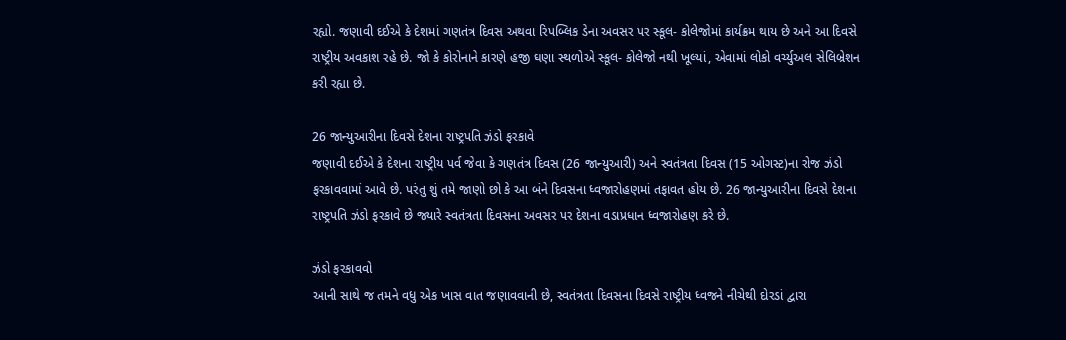રહ્યો. જણાવી દઈએ કે દેશમાં ગણતંત્ર દિવસ અથવા રિપબ્લિક ડેના અવસર પર સ્કૂલ- કોલેજોમાં કાર્યક્રમ થાય છે અને આ દિવસે રાષ્ટ્રીય અવકાશ રહે છે. જો કે કોરોનાને કારણે હજી ઘણા સ્થળોએ સ્કૂલ- કોલેજો નથી ખૂલ્યાં, એવામાં લોકો વર્ચ્યુઅલ સેલિબ્રેશન કરી રહ્યા છે.

26 જાન્યુઆરીના દિવસે દેશના રાષ્ટ્રપતિ ઝંડો ફરકાવે
જણાવી દઈએ કે દેશના રાષ્ટ્રીય પર્વ જેવા કે ગણતંત્ર દિવસ (26 જાન્યુઆરી) અને સ્વતંત્રતા દિવસ (15 ઓગસ્ટ)ના રોજ ઝંડો ફરકાવવામાં આવે છે. પરંતુ શું તમે જાણો છો કે આ બંને દિવસના ધ્વજારોહણમાં તફાવત હોય છે. 26 જાન્યુઆરીના દિવસે દેશના રાષ્ટ્રપતિ ઝંડો ફરકાવે છે જ્યારે સ્વતંત્રતા દિવસના અવસર પર દેશના વડાપ્રધાન ધ્વજારોહણ કરે છે.

ઝંડો ફરકાવવો
આની સાથે જ તમને વધુ એક ખાસ વાત જણાવવાની છે, સ્વતંત્રતા દિવસના દિવસે રાષ્ટ્રીય ધ્વજને નીચેથી દોરડાં દ્વારા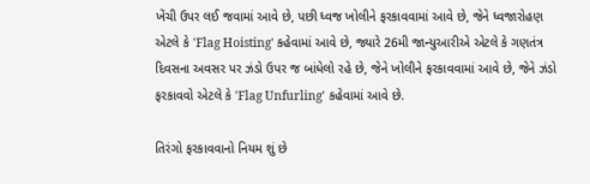ખેંચી ઉપર લઈ જવામાં આવે છે, પછી ધ્વજ ખોલીને ફરકાવવામાં આવે છે, જેને ધ્વજારોહણ એટલે કે 'Flag Hoisting' કહેવામાં આવે છે, જ્યારે 26મી જાન્યુઆરીએ એટલે કે ગણતંત્ર દિવસના અવસર પર ઝંડો ઉપર જ બાંધેલો રહે છે, જેને ખોલીને ફરકાવવામાં આવે છે, જેને ઝંડો ફરકાવવો એટલે કે 'Flag Unfurling' કહેવામાં આવે છે.

તિરંગો ફરકાવવાનો નિયમ શું છે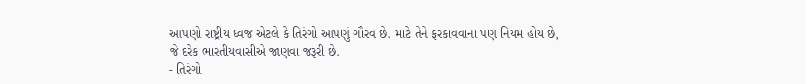આપણો રાષ્ટ્રીય ધ્વજ એટલે કે તિરંગો આપણું ગૌરવ છે. માટે તેને ફરકાવવાના પણ નિયમ હોય છે, જે દરેક ભારતીયવાસીએ જાણવા જરૂરી છે.
- તિરંગો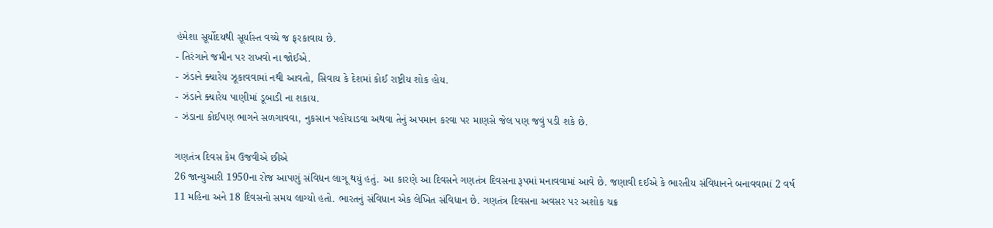હંમેશા સૂર્યોદયથી સૂર્યાસ્ત વચ્ચે જ ફરકાવાય છે.
- તિરંગાને જમીન પર રાખવો ના જોઈએ.
- ઝંડાને ક્યારેય ઝૂકાવવામાં નથી આવતો, સિવાય કે દેશમાં કોઈ રાષ્ટ્રીય શોક હોય.
- ઝંડાને ક્યારેય પાણીમાં ડૂબાડી ના શકાય.
- ઝંડાના કોઈપણ ભાગને સળગાવવા, નુકસાન પહોંચાડવા અથવા તેનું અપમાન કરવા પર માણસે જેલ પણ જવું પડી શકે છે.

ગણતંત્ર દિવસ કેમ ઉજવીએ છીએ
26 જાન્યુઆરી 1950ના રોજ આપણું સંવિધન લાગૂ થયું હતું. આ કારણે આ દિવસને ગણતંત્ર દિવસના રૂપમાં મનાવવામાં આવે છે. જણાવી દઈએ કે ભારતીય સંવિધાનને બનાવવામાં 2 વર્ષ 11 મહિના અને 18 દિવસનો સમય લાગ્યો હતો. ભારતનું સંવિધાન એક લેખિત સંવિધાન છે. ગણતંત્ર દિવસના અવસર પર અશોક ચક્ર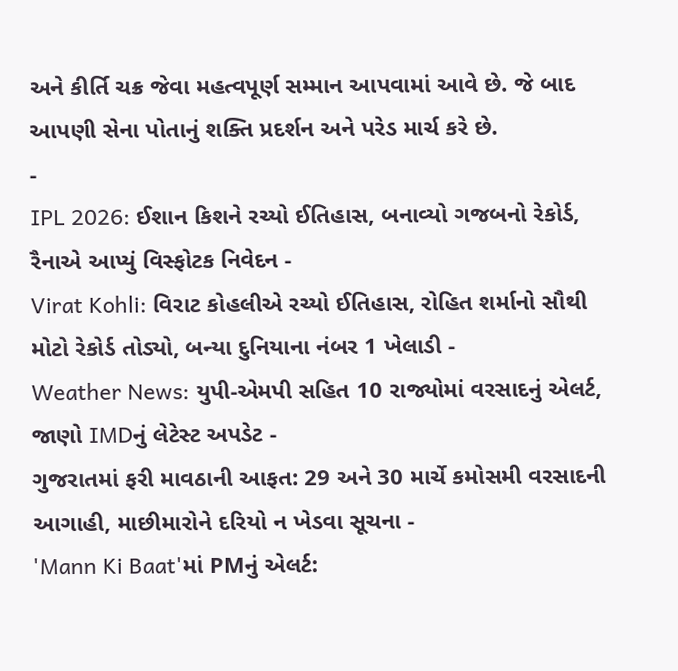અને કીર્તિ ચક્ર જેવા મહત્વપૂર્ણ સમ્માન આપવામાં આવે છે. જે બાદ આપણી સેના પોતાનું શક્તિ પ્રદર્શન અને પરેડ માર્ચ કરે છે.
-
IPL 2026: ઈશાન કિશને રચ્યો ઈતિહાસ, બનાવ્યો ગજબનો રેકોર્ડ, રૈનાએ આપ્યું વિસ્ફોટક નિવેદન -
Virat Kohli: વિરાટ કોહલીએ રચ્યો ઈતિહાસ, રોહિત શર્માનો સૌથી મોટો રેકોર્ડ તોડ્યો, બન્યા દુનિયાના નંબર 1 ખેલાડી -
Weather News: યુપી-એમપી સહિત 10 રાજ્યોમાં વરસાદનું એલર્ટ, જાણો IMDનું લેટેસ્ટ અપડેટ -
ગુજરાતમાં ફરી માવઠાની આફત: 29 અને 30 માર્ચે કમોસમી વરસાદની આગાહી, માછીમારોને દરિયો ન ખેડવા સૂચના -
'Mann Ki Baat'માં PMનું એલર્ટ: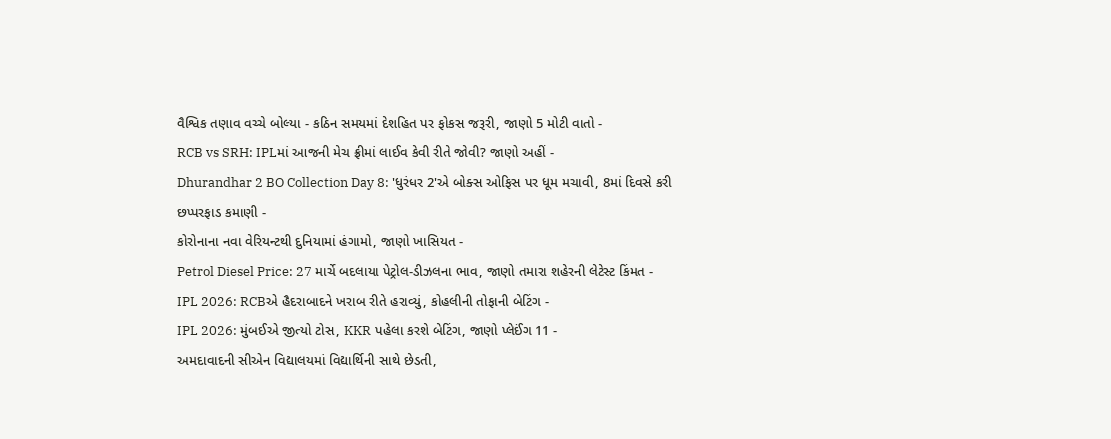વૈશ્વિક તણાવ વચ્ચે બોલ્યા - કઠિન સમયમાં દેશહિત પર ફોકસ જરૂરી, જાણો 5 મોટી વાતો -
RCB vs SRH: IPLમાં આજની મેચ ફ્રીમાં લાઈવ કેવી રીતે જોવી? જાણો અહીં -
Dhurandhar 2 BO Collection Day 8: 'ધુરંધર 2'એ બોક્સ ઓફિસ પર ધૂમ મચાવી, 8માં દિવસે કરી છપ્પરફાડ કમાણી -
કોરોનાના નવા વેરિયન્ટથી દુનિયામાં હંગામો, જાણો ખાસિયત -
Petrol Diesel Price: 27 માર્ચે બદલાયા પેટ્રોલ-ડીઝલના ભાવ, જાણો તમારા શહેરની લેટેસ્ટ કિંમત -
IPL 2026: RCBએ હૈદરાબાદને ખરાબ રીતે હરાવ્યું, કોહલીની તોફાની બેટિંગ -
IPL 2026: મુંબઈએ જીત્યો ટોસ, KKR પહેલા કરશે બેટિંગ, જાણો પ્લેઈંગ 11 -
અમદાવાદની સીએન વિદ્યાલયમાં વિદ્યાર્થિની સાથે છેડતી,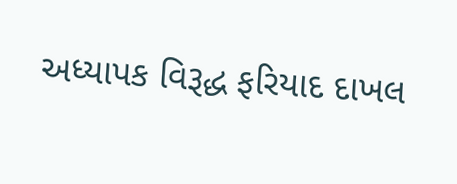અધ્યાપક વિરૂદ્ધ ફરિયાદ દાખલ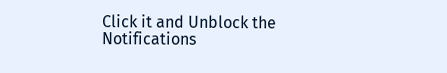Click it and Unblock the Notifications